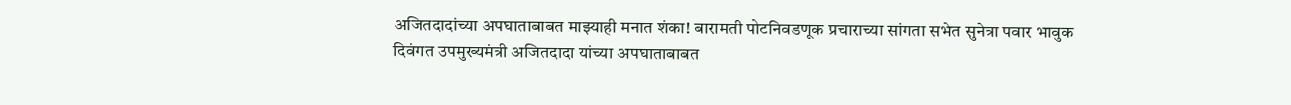अजितदादांच्या अपघाताबाबत माझ्याही मनात शंका! बारामती पोटनिवडणूक प्रचाराच्या सांगता सभेत सुनेत्रा पवार भावुक
दिवंगत उपमुख्यमंत्री अजितदादा यांच्या अपघाताबाबत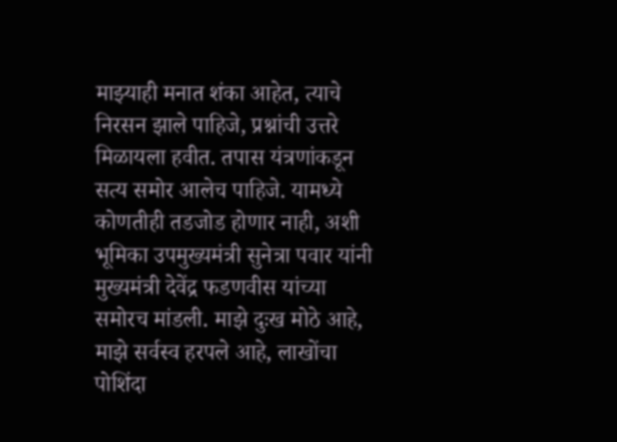माझ्याही मनात शंका आहेत, त्याचे निरसन झाले पाहिजे, प्रश्नांची उत्तरे मिळायला हवीत. तपास यंत्रणांकडून सत्य समोर आलेच पाहिजे. यामध्ये कोणतीही तडजोड होणार नाही, अशी भूमिका उपमुख्यमंत्री सुनेत्रा पवार यांनी मुख्यमंत्री देवेंद्र फडणवीस यांच्या समोरच मांडली. माझे दुःख मोठे आहे, माझे सर्वस्व हरपले आहे, लाखोंचा पोशिंदा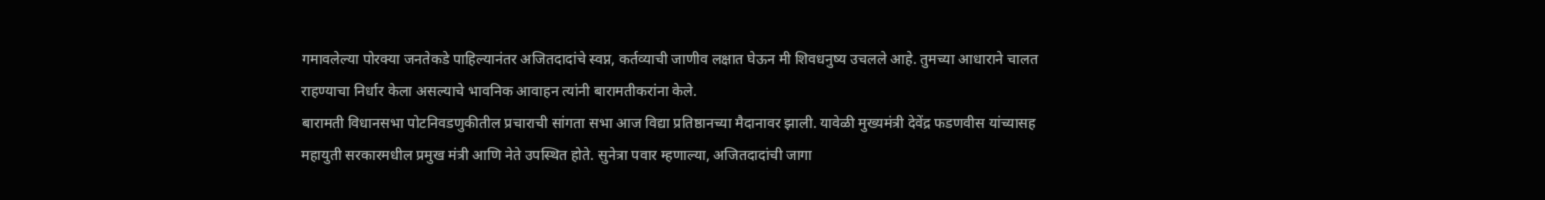गमावलेल्या पोरक्या जनतेकडे पाहिल्यानंतर अजितदादांचे स्वप्न, कर्तव्याची जाणीव लक्षात घेऊन मी शिवधनुष्य उचलले आहे. तुमच्या आधाराने चालत राहण्याचा निर्धार केला असल्याचे भावनिक आवाहन त्यांनी बारामतीकरांना केले.
बारामती विधानसभा पोटनिवडणुकीतील प्रचाराची सांगता सभा आज विद्या प्रतिष्ठानच्या मैदानावर झाली. यावेळी मुख्यमंत्री देवेंद्र फडणवीस यांच्यासह महायुती सरकारमधील प्रमुख मंत्री आणि नेते उपस्थित होते. सुनेत्रा पवार म्हणाल्या, अजितदादांची जागा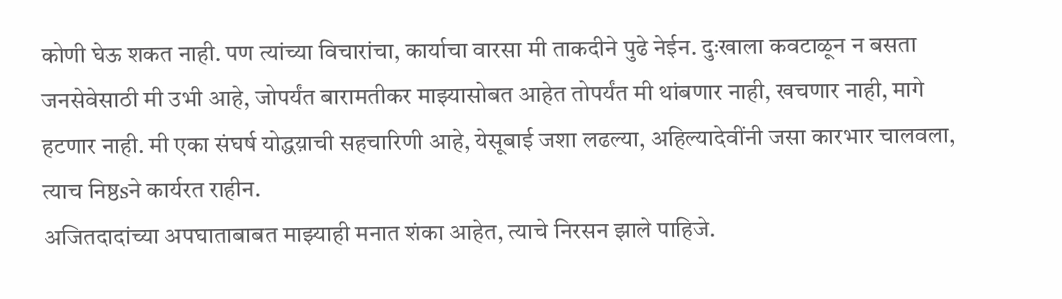कोणी घेऊ शकत नाही. पण त्यांच्या विचारांचा, कार्याचा वारसा मी ताकदीने पुढे नेईन. दुःखाला कवटाळून न बसता जनसेवेसाठी मी उभी आहे, जोपर्यंत बारामतीकर माझ्यासोबत आहेत तोपर्यंत मी थांबणार नाही, खचणार नाही, मागे हटणार नाही. मी एका संघर्ष योद्धय़ाची सहचारिणी आहे, येसूबाई जशा लढल्या, अहिल्यादेवींनी जसा कारभार चालवला, त्याच निष्ठsने कार्यरत राहीन.
अजितदादांच्या अपघाताबाबत माझ्याही मनात शंका आहेत, त्याचे निरसन झाले पाहिजे.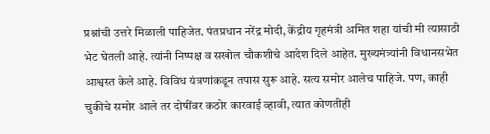प्रश्नांची उत्तरे मिळाली पाहिजेत. पंतप्रधान नरेंद्र मोदी, केंद्रीय गृहमंत्री अमित शहा यांची मी त्यासाठी भेट घेतली आहे. त्यांनी निष्पक्ष व सखोल चौकशीचे आदेश दिले आहेत. मुख्यमंत्र्यांनी विधानसभेत आश्वस्त केले आहे. विविध यंत्रणांकडून तपास सुरू आहे. सत्य समोर आलेच पाहिजे. पण, काही चुकीचे समोर आले तर दोषींवर कठोर कारवाई व्हावी, त्यात कोणतीही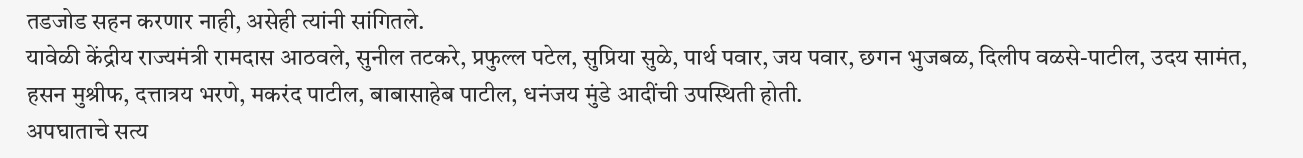तडजोड सहन करणार नाही, असेही त्यांनी सांगितले.
यावेळी केंद्रीय राज्यमंत्री रामदास आठवले, सुनील तटकरे, प्रफुल्ल पटेल, सुप्रिया सुळे, पार्थ पवार, जय पवार, छगन भुजबळ, दिलीप वळसे-पाटील, उदय सामंत, हसन मुश्रीफ, दत्तात्रय भरणे, मकरंद पाटील, बाबासाहेब पाटील, धनंजय मुंडे आदींची उपस्थिती होती.
अपघाताचे सत्य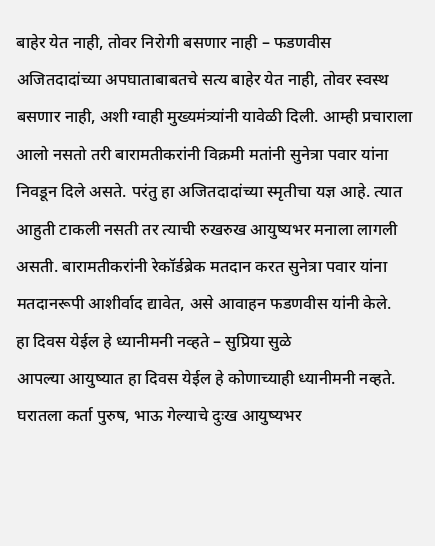बाहेर येत नाही, तोवर निरोगी बसणार नाही – फडणवीस
अजितदादांच्या अपघाताबाबतचे सत्य बाहेर येत नाही, तोवर स्वस्थ बसणार नाही, अशी ग्वाही मुख्यमंत्र्यांनी यावेळी दिली. आम्ही प्रचाराला आलो नसतो तरी बारामतीकरांनी विक्रमी मतांनी सुनेत्रा पवार यांना निवडून दिले असते. परंतु हा अजितदादांच्या स्मृतीचा यज्ञ आहे. त्यात आहुती टाकली नसती तर त्याची रुखरुख आयुष्यभर मनाला लागली असती. बारामतीकरांनी रेकॉर्डब्रेक मतदान करत सुनेत्रा पवार यांना मतदानरूपी आशीर्वाद द्यावेत, असे आवाहन फडणवीस यांनी केले.
हा दिवस येईल हे ध्यानीमनी नव्हते – सुप्रिया सुळे
आपल्या आयुष्यात हा दिवस येईल हे कोणाच्याही ध्यानीमनी नव्हते. घरातला कर्ता पुरुष, भाऊ गेल्याचे दुःख आयुष्यभर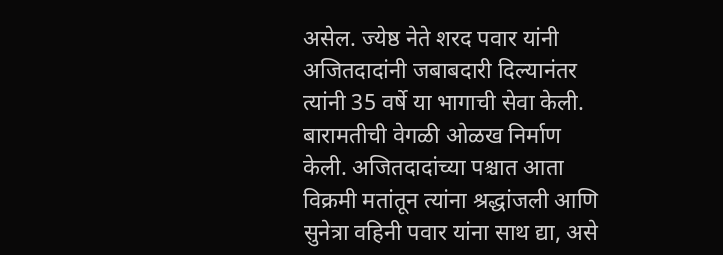असेल. ज्येष्ठ नेते शरद पवार यांनी अजितदादांनी जबाबदारी दिल्यानंतर त्यांनी 35 वर्षे या भागाची सेवा केली. बारामतीची वेगळी ओळख निर्माण केली. अजितदादांच्या पश्चात आता विक्रमी मतांतून त्यांना श्रद्धांजली आणि सुनेत्रा वहिनी पवार यांना साथ द्या, असे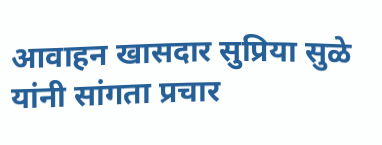आवाहन खासदार सुप्रिया सुळे यांनी सांगता प्रचार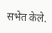सभेत केले.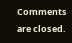Comments are closed.